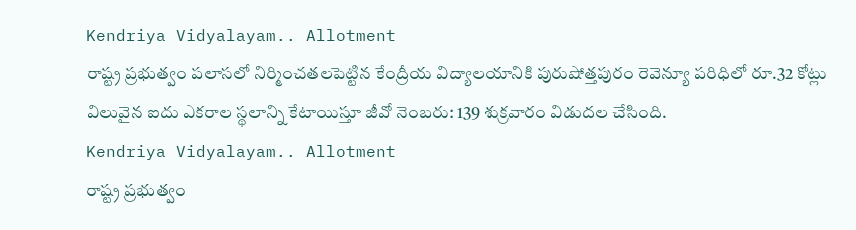Kendriya Vidyalayam.. Allotment
రాష్ట్ర ప్రభుత్వం పలాసలో నిర్మించతలపెట్టిన కేంద్రీయ విద్యాలయానికి పురుషోత్తపురం రెవెన్యూ పరిధిలో రూ.32 కోట్లు విలువైన ఐదు ఎకరాల స్థలాన్ని కేటాయిస్తూ జీవో నెంబరు: 139 శుక్రవారం విడుదల చేసింది.
Kendriya Vidyalayam.. Allotment
రాష్ట్ర ప్రభుత్వం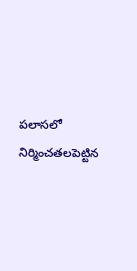పలాసలో నిర్మించతలపెట్టిన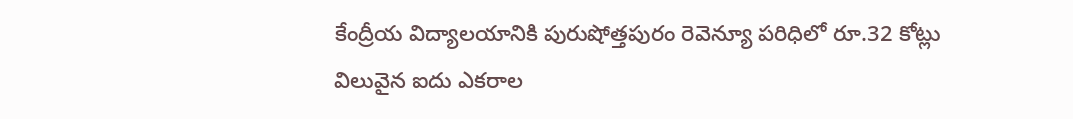కేంద్రీయ విద్యాలయానికి పురుషోత్తపురం రెవెన్యూ పరిధిలో రూ.32 కోట్లు విలువైన ఐదు ఎకరాల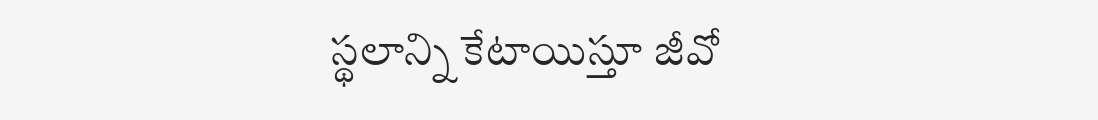స్థలాన్ని కేటాయిస్తూ జీవో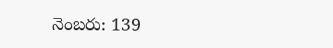నెంబరు: 139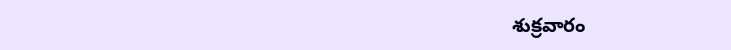శుక్రవారం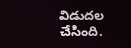విడుదల చేసింది.